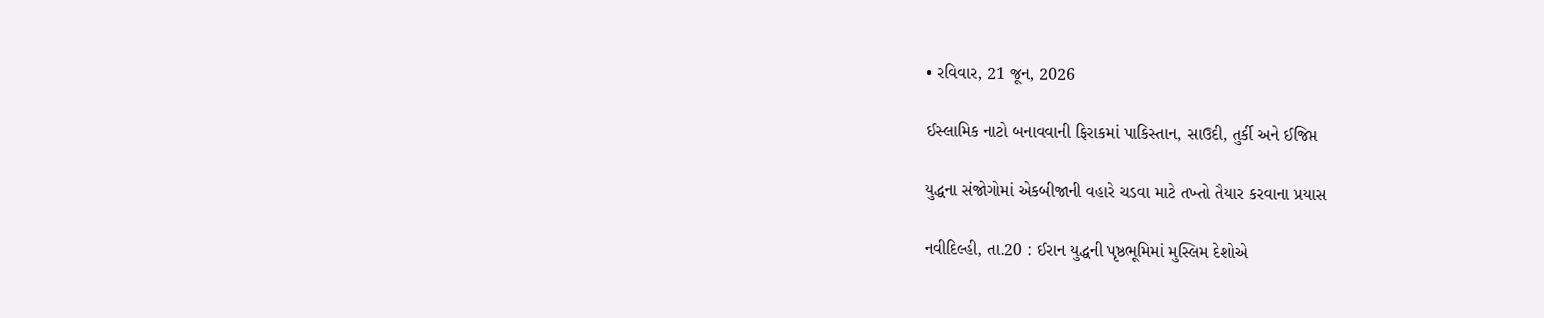• રવિવાર, 21 જૂન, 2026

ઈસ્લામિક નાટો બનાવવાની ફિરાકમાં પાકિસ્તાન, સાઉદી, તુર્કી અને ઈજિપ્ત

યુદ્ધના સંજોગોમાં એકબીજાની વહારે ચડવા માટે તખ્તો તૈયાર કરવાના પ્રયાસ

નવીદિલ્હી, તા.20 : ઈરાન યુદ્ધની પૃષ્ઠભૂમિમાં મુસ્લિમ દેશોએ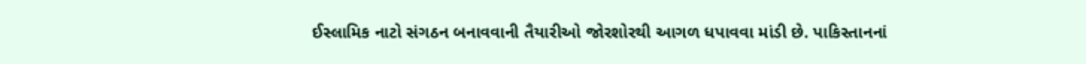ઈસ્લામિક નાટો સંગઠન બનાવવાની તૈયારીઓ જોરશોરથી આગળ ધપાવવા માંડી છે. પાકિસ્તાનનાં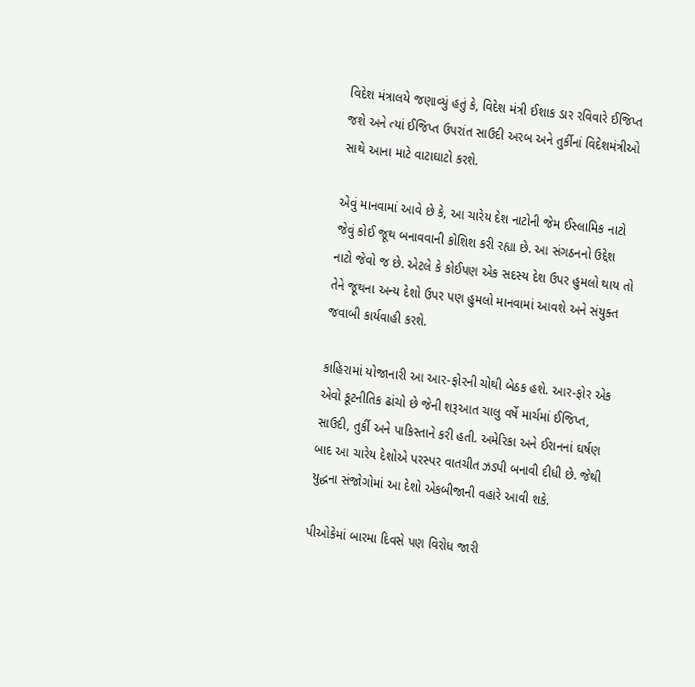વિદેશ મંત્રાલયે જણાવ્યું હતું કે, વિદેશ મંત્રી ઈશાક ડાર રવિવારે ઈજિપ્ત જશે અને ત્યાં ઈજિપ્ત ઉપરાંત સાઉદી અરબ અને તુર્કીનાં વિદેશમંત્રીઓ સાથે આના માટે વાટાઘાટો કરશે.

એવું માનવામાં આવે છે કે, આ ચારેય દેશ નાટોની જેમ ઈસ્લામિક નાટો જેવું કોઈ જૂથ બનાવવાની કોશિશ કરી રહ્યા છે. આ સંગઠનનો ઉદ્દેશ નાટો જેવો જ છે. એટલે કે કોઈપણ એક સદસ્ય દેશ ઉપર હુમલો થાય તો તેને જૂથના અન્ય દેશો ઉપર પણ હુમલો માનવામાં આવશે અને સંયુક્ત જવાબી કાર્યવાહી કરશે.

કાહિરામાં યોજાનારી આ આર-ફોરની ચોથી બેઠક હશે. આર-ફોર એક એવો કૂટનીતિક ઢાંચો છે જેની શરૂઆત ચાલુ વર્ષે માર્ચમાં ઈજિપ્ત, સાઉદી, તુર્કી અને પાકિસ્તાને કરી હતી. અમેરિકા અને ઈરાનનાં ઘર્ષણ બાદ આ ચારેય દેશોએ પરસ્પર વાતચીત ઝડપી બનાવી દીધી છે. જેથી યુદ્ધના સંજોગોમાં આ દેશો એકબીજાની વહારે આવી શકે.

પીઓકેમાં બારમા દિવસે પણ વિરોધ જારી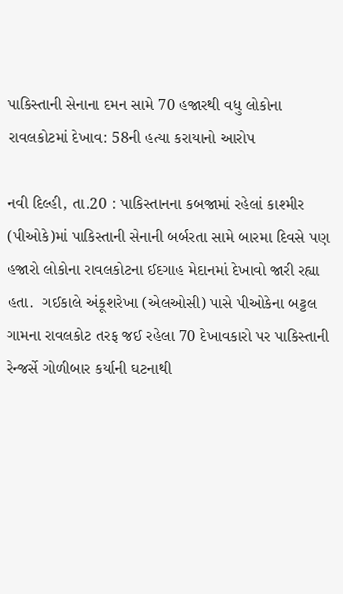પાકિસ્તાની સેનાના દમન સામે 70 હજારથી વધુ લોકોના રાવલકોટમાં દેખાવ: 58ની હત્યા કરાયાનો આરોપ

નવી દિલ્હી, તા.20 : પાકિસ્તાનના કબજામાં રહેલાં કાશ્મીર (પીઓકે)માં પાકિસ્તાની સેનાની બર્બરતા સામે બારમા દિવસે પણ હજારો લોકોના રાવલકોટના ઈદગાહ મેદાનમાં દેખાવો જારી રહ્યા હતા.  ગઈકાલે અંકૂશરેખા (એલઓસી) પાસે પીઓકેના બટ્ટલ ગામના રાવલકોટ તરફ જઈ રહેલા 70 દેખાવકારો પર પાકિસ્તાની રેન્જર્સે ગોળીબાર કર્યાની ઘટનાથી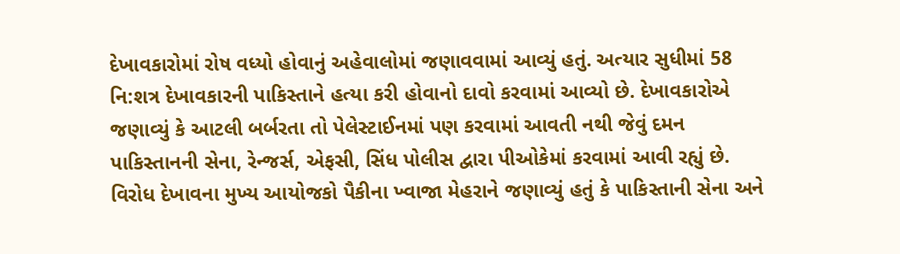દેખાવકારોમાં રોષ વધ્યો હોવાનું અહેવાલોમાં જણાવવામાં આવ્યું હતું. અત્યાર સુધીમાં 58 નિ:શત્ર દેખાવકારની પાકિસ્તાને હત્યા કરી હોવાનો દાવો કરવામાં આવ્યો છે. દેખાવકારોએ જણાવ્યું કે આટલી બર્બરતા તો પેલેસ્ટાઈનમાં પણ કરવામાં આવતી નથી જેવું દમન પાકિસ્તાનની સેના, રેન્જર્સ, એફસી, સિંધ પોલીસ દ્વારા પીઓકેમાં કરવામાં આવી રહ્યું છે. વિરોધ દેખાવના મુખ્ય આયોજકો પૈકીના ખ્વાજા મેહરાને જણાવ્યું હતું કે પાકિસ્તાની સેના અને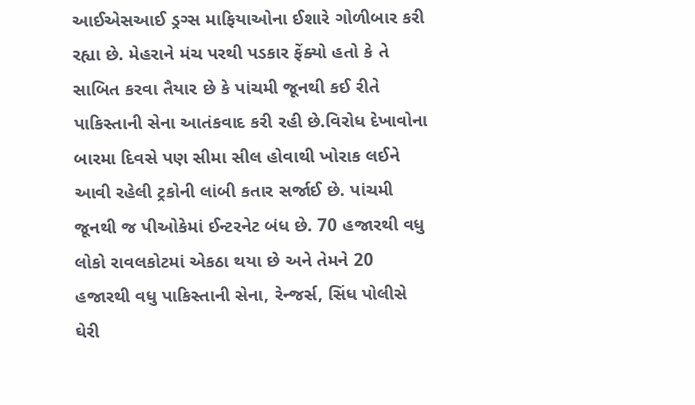આઈએસઆઈ ડ્રગ્સ માફિયાઓના ઈશારે ગોળીબાર કરી રહ્યા છે. મેહરાને મંચ પરથી પડકાર ફેંક્યો હતો કે તે સાબિત કરવા તૈયાર છે કે પાંચમી જૂનથી કઈ રીતે પાકિસ્તાની સેના આતંકવાદ કરી રહી છે.વિરોધ દેખાવોના બારમા દિવસે પણ સીમા સીલ હોવાથી ખોરાક લઈને આવી રહેલી ટ્રકોની લાંબી કતાર સર્જાઈ છે. પાંચમી જૂનથી જ પીઓકેમાં ઈન્ટરનેટ બંધ છે. 70 હજારથી વધુ લોકો રાવલકોટમાં એકઠા થયા છે અને તેમને 20 હજારથી વધુ પાકિસ્તાની સેના, રેન્જર્સ, સિંધ પોલીસે ઘેરી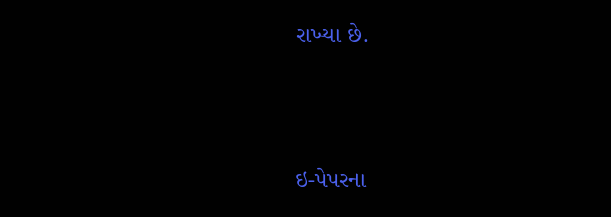રાખ્યા છે.





ઇ-પેપરના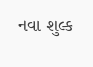નવા શુલ્ક